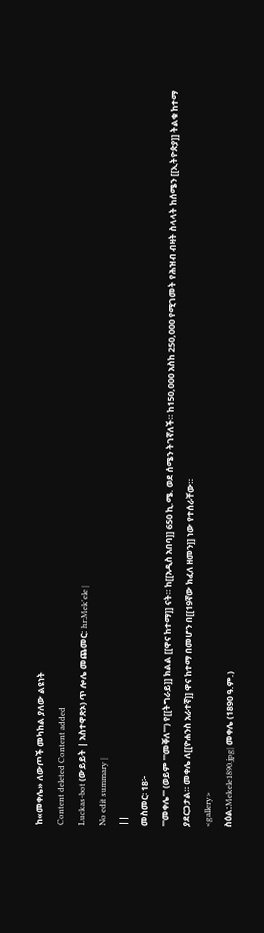ከ«መቀሌ» ለውጦች መካከል ያለው ልዩነት
Content deleted Content added
Luckas-bot (ውይይት | አስተዋጽኦ) ጥ ሎሌ መጨመር: hr:Mek'ele |
No edit summary |
||
መስመር፡ 18፦
'''መቀሌ''' (ወይም '''መቐለ''') የ[[ትግራይ]] ክልል [[ዋና ከተማ]] ናት። ከ[[አዲስ አበባ]] 650 ኪ.ሜ. ወደ ሰሜን ትገኛለች። ከ150,000 አስከ 250,000 የሚገመት የሕዝብ ብዛት ስላላት ከሰሜን [[ኢትዮጵያ]] ትልቁ ከተማ ያደርጋታል። መቀሌ ለ[[ዮሐንስ አራተኛ]] ዋና ከተማ በመሆን በ[[19ኛው ክፈለ ዘመን]] ነው የተሰራቸው።
<gallery>
ስዕል:Mekele1890.jpg| መቀሌ (1890 ዓ.ም.)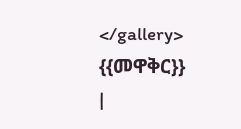</gallery>
{{መዋቅር}}
|